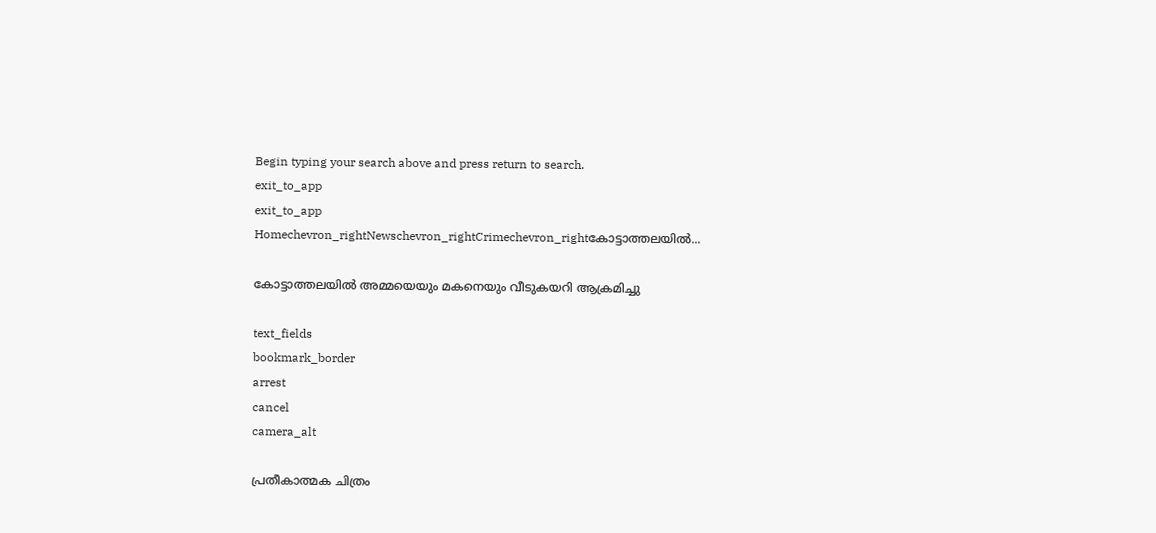Begin typing your search above and press return to search.
exit_to_app
exit_to_app
Homechevron_rightNewschevron_rightCrimechevron_rightകോട്ടാത്തലയിൽ...

കോട്ടാത്തലയിൽ അമ്മയെയും മകനെയും വീടുകയറി ആക്രമിച്ചു

text_fields
bookmark_border
arrest
cancel
camera_alt

പ്രതീകാത്മക ചിത്രം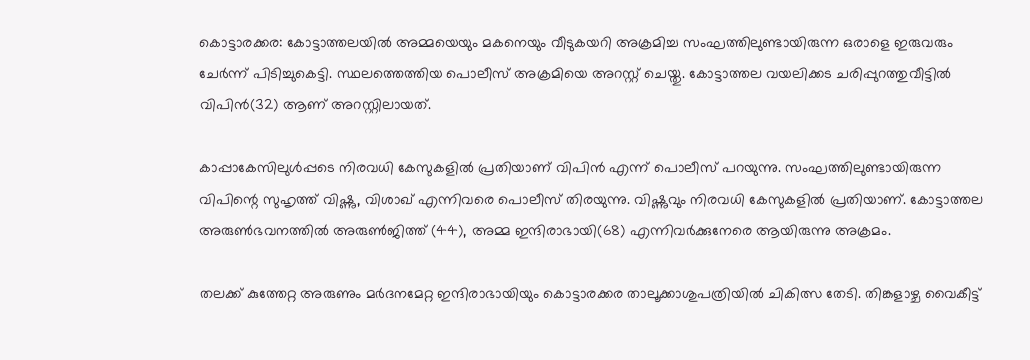കൊട്ടാരക്കര: കോട്ടാത്തലയിൽ അമ്മയെയും മകനെയും വീടുകയറി അക്രമിച്ച സംഘത്തിലുണ്ടായിരുന്ന ഒരാളെ ഇരുവരും ചേർന്ന് പിടിച്ചുകെട്ടി. സ്ഥലത്തെത്തിയ പൊലീസ് അക്രമിയെ അറസ്റ്റ് ചെയ്തു. കോട്ടാത്തല വയലിക്കട ചരിപ്പുറത്തുവീട്ടിൽ വിപിൻ(32) ആണ് അറസ്റ്റിലായത്.

കാപ്പാകേസിലുൾപ്പടെ നിരവധി കേസുകളിൽ പ്രതിയാണ് വിപിൻ എന്ന് പൊലീസ് പറയുന്നു. സംഘത്തിലുണ്ടായിരുന്ന വിപിന്റെ സുഹൃത്ത് വിഷ്ണു, വിശാഖ് എന്നിവരെ പൊലീസ് തിരയുന്നു. വിഷ്ണുവും നിരവധി കേസുകളിൽ പ്രതിയാണ്. കോട്ടാത്തല അരുൺഭവനത്തിൽ അരുൺജിത്ത് (44), അമ്മ ഇന്ദിരാഭായി(68) എന്നിവർക്കുനേരെ ആയിരുന്നു അക്രമം.

തലക്ക് കുത്തേറ്റ അരുണും മർദനമേറ്റ ഇന്ദിരാഭായിയും കൊട്ടാരക്കര താലൂക്കാശുപത്രിയിൽ ചികിത്സ തേടി. തിങ്കളാഴ്ച വൈകീട്ട്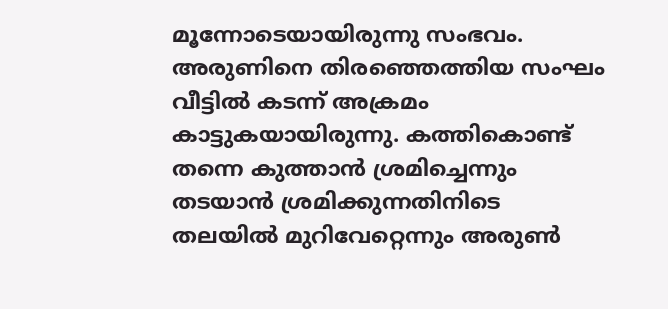മൂന്നോടെയായിരുന്നു സംഭവം. അരുണിനെ തിരഞ്ഞെത്തിയ സംഘം വീട്ടിൽ കടന്ന് അക്രമം കാട്ടുകയായിരുന്നു. കത്തികൊണ്ട് തന്നെ കുത്താൻ ശ്രമിച്ചെന്നും തടയാൻ ശ്രമിക്കുന്നതിനിടെ തലയിൽ മുറിവേറ്റെന്നും അരുൺ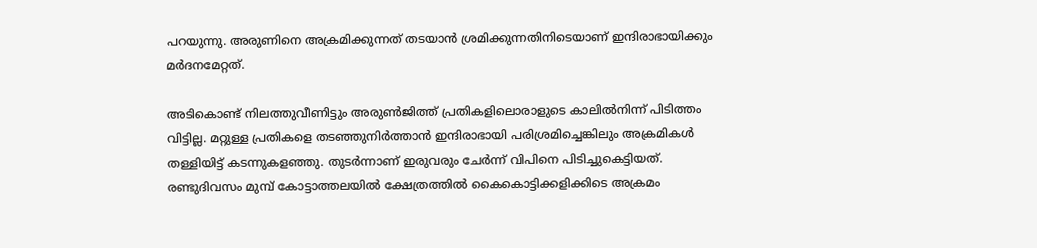പറയുന്നു. അരുണിനെ അക്രമിക്കുന്നത് തടയാൻ ശ്രമിക്കുന്നതിനിടെയാണ് ഇന്ദിരാഭായിക്കും മർദനമേറ്റത്.

അടികൊണ്ട് നിലത്തുവീണിട്ടും അരുൺജിത്ത് പ്രതികളിലൊരാളുടെ കാലിൽനിന്ന് പിടിത്തം വിട്ടില്ല. മറ്റുള്ള പ്രതികളെ തടഞ്ഞുനിർത്താൻ ഇന്ദിരാഭായി പരിശ്രമിച്ചെങ്കിലും അക്രമികൾ തള്ളിയിട്ട് കടന്നുകളഞ്ഞു. തുടർന്നാണ് ഇരുവരും ചേർന്ന് വിപിനെ പിടിച്ചുകെട്ടിയത്. രണ്ടുദിവസം മുമ്പ് കോട്ടാത്തലയിൽ ക്ഷേത്രത്തിൽ കൈകൊട്ടിക്കളിക്കിടെ അക്രമം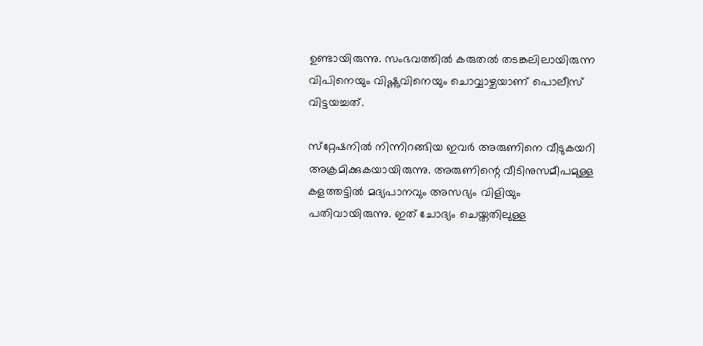ഉണ്ടായിരുന്നു. സംഭവത്തിൽ കരുതൽ തടങ്കലിലായിരുന്ന വിപിനെയും വിഷ്ണുവിനെയും ചൊവ്വാഴ്ചയാണ് പൊലീസ് വിട്ടയച്ചത്.

സ്‌റ്റേഷനിൽ നിന്നിറങ്ങിയ ഇവർ അരുണിനെ വീടുകയറി അക്രമിക്കുകയായിരുന്നു. അരുണിന്റെ വീടിനുസമീപമുള്ള കളത്തട്ടിൽ മദ്യപാനവും അസഭ്യം വിളിയും പതിവായിരുന്നു. ഇത് ചോദ്യം ചെയ്തതിലുള്ള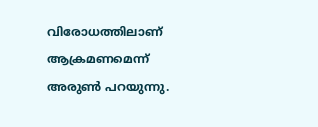വിരോധത്തിലാണ് ആക്രമണമെന്ന് അരുൺ പറയുന്നു.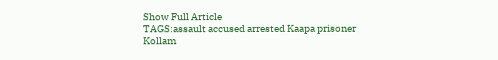Show Full Article
TAGS:assault accused arrested Kaapa prisoner Kollam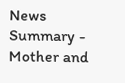News Summary - Mother and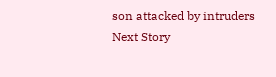son attacked by intruders
Next Story